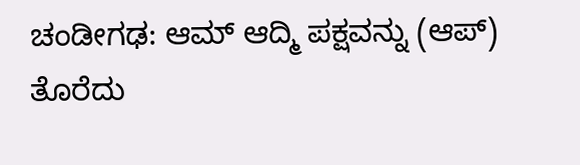ಚಂಡೀಗಢ: ಆಮ್ ಆದ್ಮಿ ಪಕ್ಷವನ್ನು (ಆಪ್) ತೊರೆದು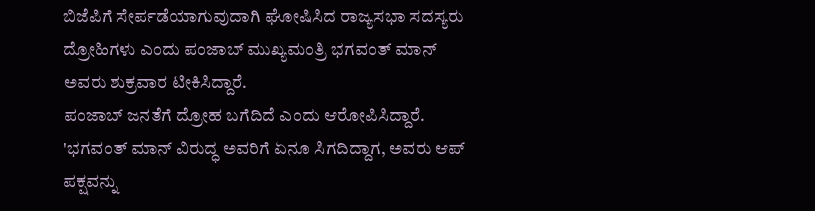ಬಿಜೆಪಿಗೆ ಸೇರ್ಪಡೆಯಾಗುವುದಾಗಿ ಘೋಷಿಸಿದ ರಾಜ್ಯಸಭಾ ಸದಸ್ಯರು ದ್ರೋಹಿಗಳು ಎಂದು ಪಂಜಾಬ್ ಮುಖ್ಯಮಂತ್ರಿ ಭಗವಂತ್ ಮಾನ್ ಅವರು ಶುಕ್ರವಾರ ಟೀಕಿಸಿದ್ದಾರೆ.
ಪಂಜಾಬ್ ಜನತೆಗೆ ದ್ರೋಹ ಬಗೆದಿದೆ ಎಂದು ಆರೋಪಿಸಿದ್ದಾರೆ.
'ಭಗವಂತ್ ಮಾನ್ ವಿರುದ್ಧ ಅವರಿಗೆ ಏನೂ ಸಿಗದಿದ್ದಾಗ, ಅವರು ಆಪ್ ಪಕ್ಷವನ್ನು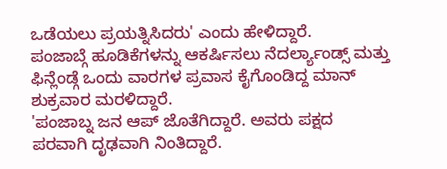ಒಡೆಯಲು ಪ್ರಯತ್ನಿಸಿದರು' ಎಂದು ಹೇಳಿದ್ದಾರೆ.
ಪಂಜಾಬ್ಗೆ ಹೂಡಿಕೆಗಳನ್ನು ಆಕರ್ಷಿಸಲು ನೆದರ್ಲ್ಯಾಂಡ್ಸ್ ಮತ್ತು ಫಿನ್ಲೆಂಡ್ಗೆ ಒಂದು ವಾರಗಳ ಪ್ರವಾಸ ಕೈಗೊಂಡಿದ್ದ ಮಾನ್ ಶುಕ್ರವಾರ ಮರಳಿದ್ದಾರೆ.
'ಪಂಜಾಬ್ನ ಜನ ಆಪ್ ಜೊತೆಗಿದ್ದಾರೆ. ಅವರು ಪಕ್ಷದ ಪರವಾಗಿ ದೃಢವಾಗಿ ನಿಂತಿದ್ದಾರೆ.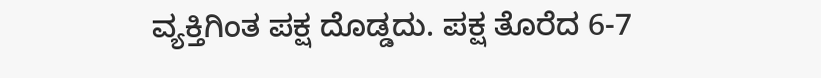ವ್ಯಕ್ತಿಗಿಂತ ಪಕ್ಷ ದೊಡ್ಡದು. ಪಕ್ಷ ತೊರೆದ 6-7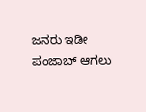ಜನರು ಇಡೀ ಪಂಜಾಬ್ ಆಗಲು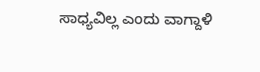ಸಾಧ್ಯವಿಲ್ಲ ಎಂದು ವಾಗ್ದಾಳಿ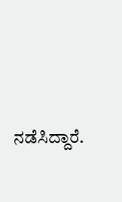ನಡೆಸಿದ್ದಾರೆ.